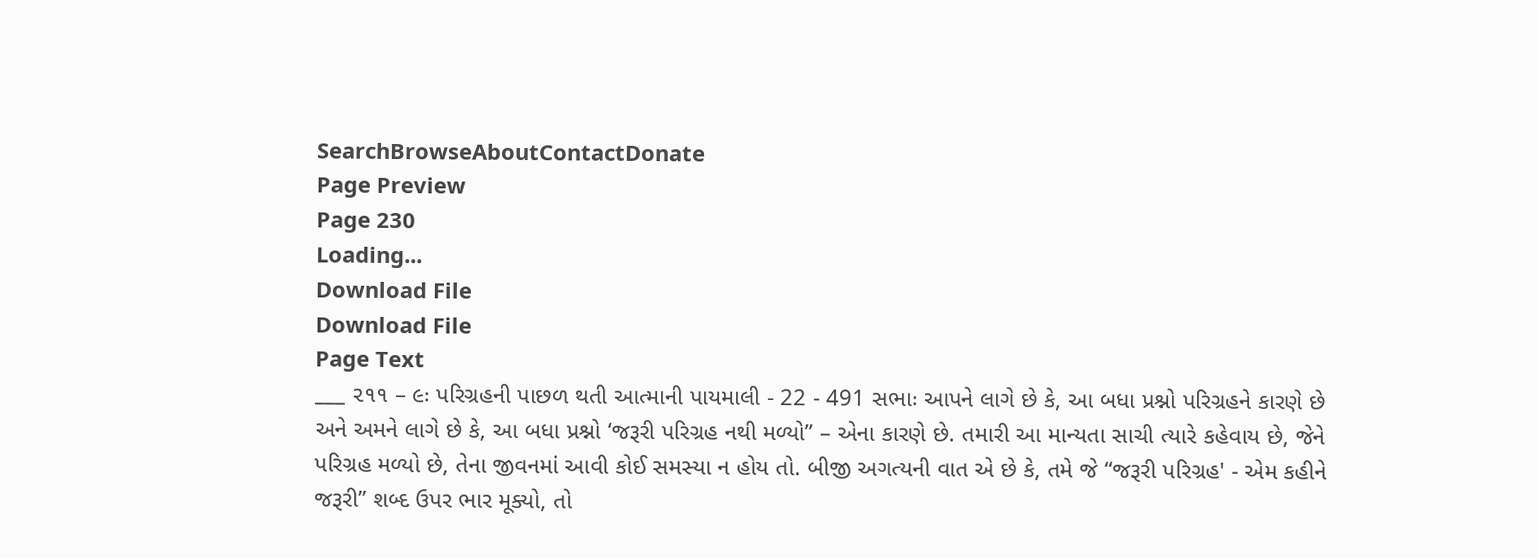SearchBrowseAboutContactDonate
Page Preview
Page 230
Loading...
Download File
Download File
Page Text
___ ૨૧૧ – ૯ઃ પરિગ્રહની પાછળ થતી આત્માની પાયમાલી - 22 - 491 સભાઃ આપને લાગે છે કે, આ બધા પ્રશ્નો પરિગ્રહને કારણે છે અને અમને લાગે છે કે, આ બધા પ્રશ્નો ‘જરૂરી પરિગ્રહ નથી મળ્યો” – એના કારણે છે. તમારી આ માન્યતા સાચી ત્યારે કહેવાય છે, જેને પરિગ્રહ મળ્યો છે, તેના જીવનમાં આવી કોઈ સમસ્યા ન હોય તો. બીજી અગત્યની વાત એ છે કે, તમે જે “જરૂરી પરિગ્રહ' - એમ કહીને જરૂરી” શબ્દ ઉપર ભાર મૂક્યો, તો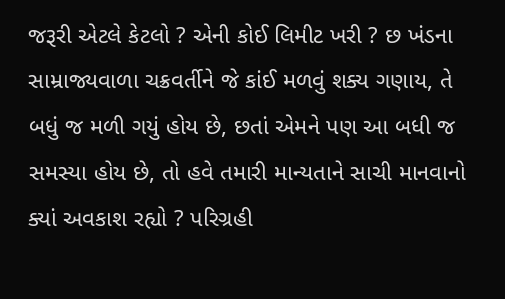જરૂરી એટલે કેટલો ? એની કોઈ લિમીટ ખરી ? છ ખંડના સામ્રાજ્યવાળા ચક્રવર્તીને જે કાંઈ મળવું શક્ય ગણાય, તે બધું જ મળી ગયું હોય છે, છતાં એમને પણ આ બધી જ સમસ્યા હોય છે, તો હવે તમારી માન્યતાને સાચી માનવાનો ક્યાં અવકાશ રહ્યો ? પરિગ્રહી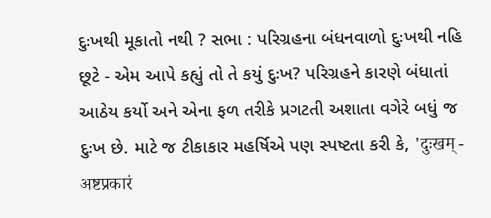દુઃખથી મૂકાતો નથી ? સભા : પરિગ્રહના બંધનવાળો દુઃખથી નહિ છૂટે - એમ આપે કહ્યું તો તે કયું દુઃખ? પરિગ્રહને કારણે બંધાતાં આઠેય કર્યો અને એના ફળ તરીકે પ્રગટતી અશાતા વગેરે બધું જ દુઃખ છે. માટે જ ટીકાકાર મહર્ષિએ પણ સ્પષ્ટતા કરી કે, 'दुःखम् - अष्टप्रकारं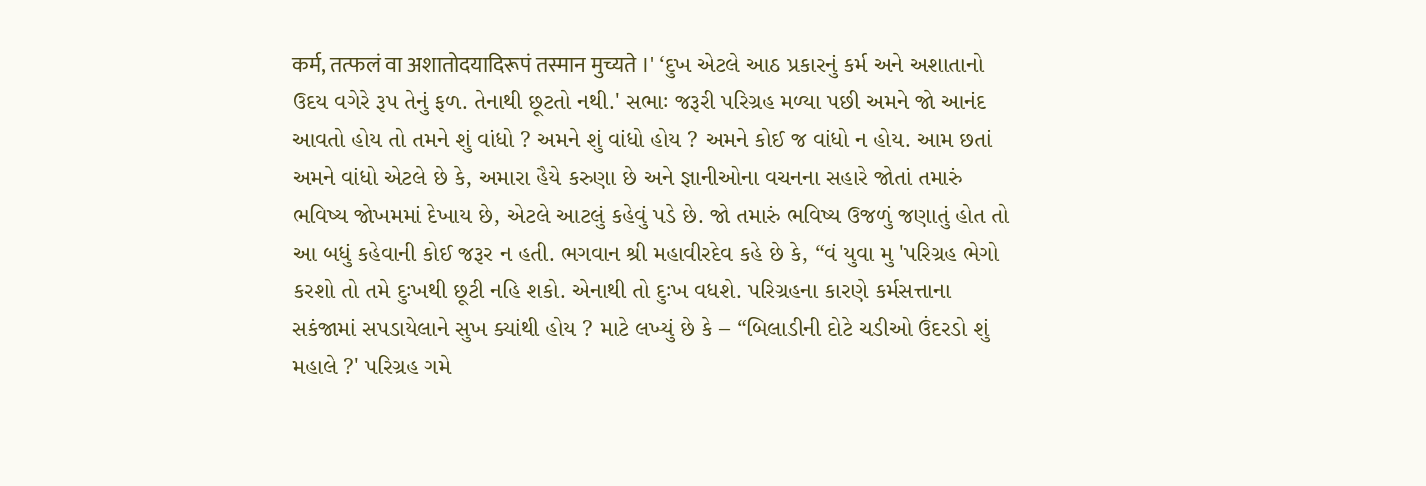कर्म, तत्फलं वा अशातोदयादिरूपं तस्मान मुच्यते ।' ‘દુખ એટલે આઠ પ્રકારનું કર્મ અને અશાતાનો ઉદય વગેરે રૂપ તેનું ફળ. તેનાથી છૂટતો નથી.' સભાઃ જરૂરી પરિગ્રહ મળ્યા પછી અમને જો આનંદ આવતો હોય તો તમને શું વાંધો ? અમને શું વાંધો હોય ? અમને કોઈ જ વાંધો ન હોય. આમ છતાં અમને વાંધો એટલે છે કે, અમારા હૈયે કરુણા છે અને જ્ઞાનીઓના વચનના સહારે જોતાં તમારું ભવિષ્ય જોખમમાં દેખાય છે, એટલે આટલું કહેવું પડે છે. જો તમારું ભવિષ્ય ઉજળું જણાતું હોત તો આ બધું કહેવાની કોઈ જરૂર ન હતી. ભગવાન શ્રી મહાવીરદેવ કહે છે કે, “વં યુવા મુ 'પરિગ્રહ ભેગો કરશો તો તમે દુઃખથી છૂટી નહિ શકો. એનાથી તો દુઃખ વધશે. પરિગ્રહના કારણે કર્મસત્તાના સકંજામાં સપડાયેલાને સુખ ક્યાંથી હોય ? માટે લખ્યું છે કે – “બિલાડીની દોટે ચડીઓ ઉંદરડો શું મહાલે ?' પરિગ્રહ ગમે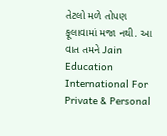તેટલો મળે તોપણ ફૂલાવામાં મજા નથી. આ વાત તમને Jain Education International For Private & Personal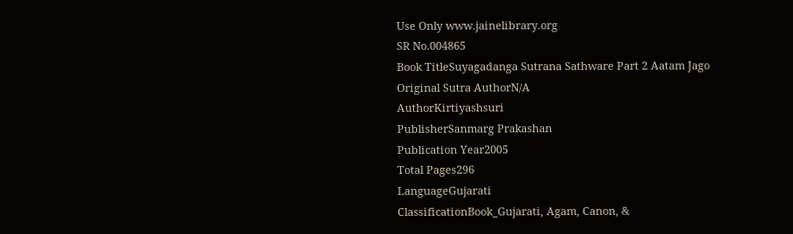Use Only www.jainelibrary.org
SR No.004865
Book TitleSuyagadanga Sutrana Sathware Part 2 Aatam Jago
Original Sutra AuthorN/A
AuthorKirtiyashsuri
PublisherSanmarg Prakashan
Publication Year2005
Total Pages296
LanguageGujarati
ClassificationBook_Gujarati, Agam, Canon, &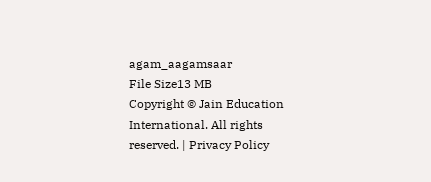agam_aagamsaar
File Size13 MB
Copyright © Jain Education International. All rights reserved. | Privacy Policy